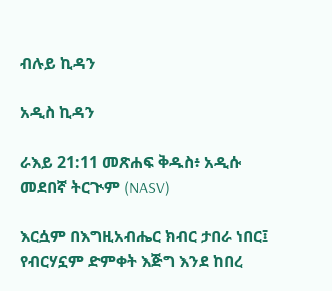ብሉይ ኪዳን

አዲስ ኪዳን

ራእይ 21:11 መጽሐፍ ቅዱስ፥ አዲሱ መደበኛ ትርጒም (NASV)

እርሷም በእግዚአብሔር ክብር ታበራ ነበር፤ የብርሃኗም ድምቀት እጅግ እንደ ከበረ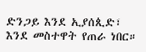ድንጋይ እንደ ኢያሰጲድ፣ እንደ መስተዋት የጠራ ነበር።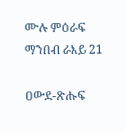ሙሉ ምዕራፍ ማንበብ ራእይ 21

ዐውደ-ጽሑፍ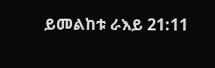ይመልከቱ ራእይ 21:11